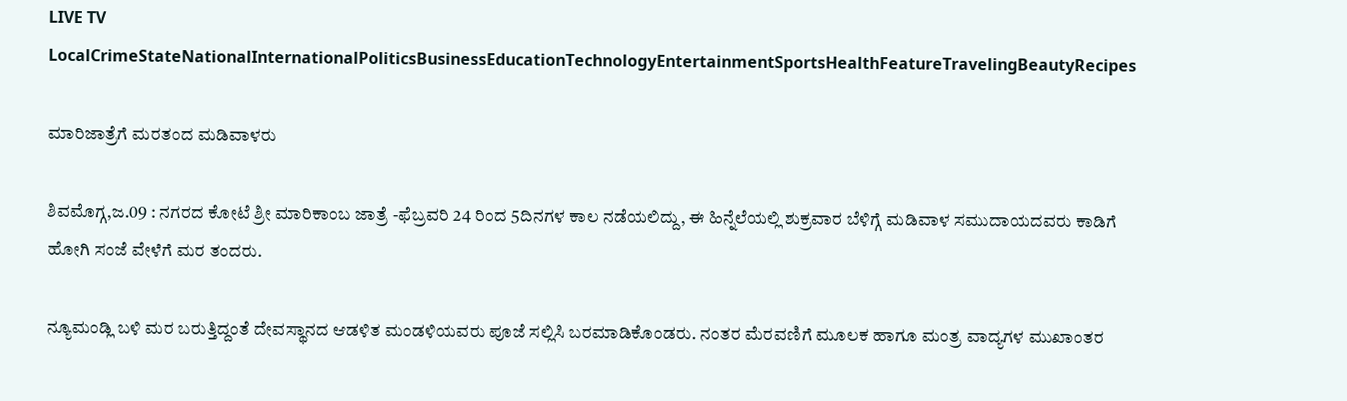LIVE TV LocalCrimeStateNationalInternationalPoliticsBusinessEducationTechnologyEntertainmentSportsHealthFeatureTravelingBeautyRecipes

ಮಾರಿಜಾತ್ರೆಗೆ ಮರತಂದ ಮಡಿವಾಳರು

ಶಿವಮೊಗ್ಗ,ಜ.09 : ನಗರದ ಕೋಟೆ ಶ್ರೀ ಮಾರಿಕಾಂಬ ಜಾತ್ರೆ -ಫೆಬ್ರವರಿ 24 ರಿಂದ 5ದಿನಗಳ ಕಾಲ ನಡೆಯಲಿದ್ದು, ಈ ಹಿನ್ನೆಲೆಯಲ್ಲಿ ಶುಕ್ರವಾರ ಬೆಳಿಗ್ಗೆ ಮಡಿವಾಳ ಸಮುದಾಯದವರು ಕಾಡಿಗೆ ಹೋಗಿ ಸಂಜೆ ವೇಳೆಗೆ ಮರ ತಂದರು.

ನ್ಯೂಮಂಡ್ಲಿ ಬಳಿ ಮರ ಬರುತ್ತಿದ್ದಂತೆ ದೇವಸ್ಥಾನದ ಆಡಳಿತ ಮಂಡಳಿಯವರು ಪೂಜೆ ಸಲ್ಲಿಸಿ ಬರಮಾಡಿಕೊಂಡರು. ನಂತರ ಮೆರವಣಿಗೆ ಮೂಲಕ ಹಾಗೂ ಮಂತ್ರ ವಾದ್ಯಗಳ ಮುಖಾಂತರ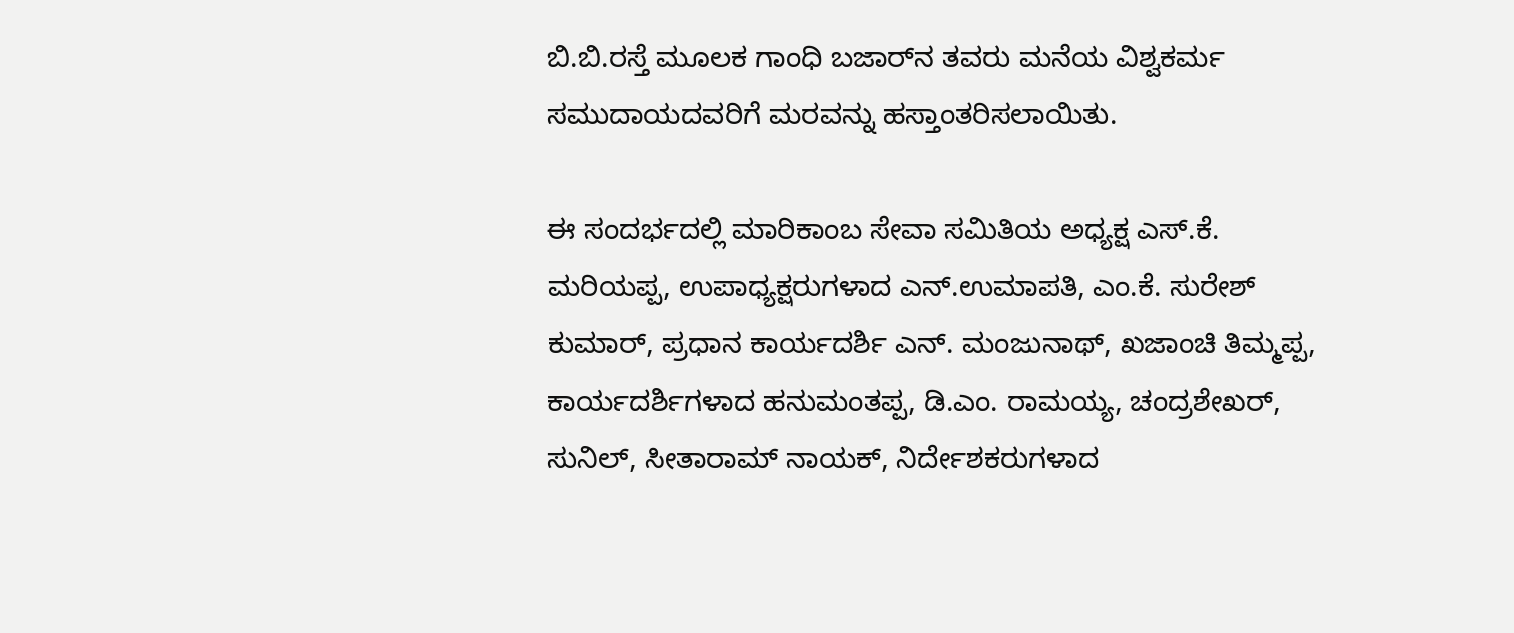ಬಿ.ಬಿ.ರಸ್ತೆ ಮೂಲಕ ಗಾಂಧಿ ಬಜಾರ್‌ನ ತವರು ಮನೆಯ ವಿಶ್ವಕರ್ಮ ಸಮುದಾಯದವರಿಗೆ ಮರವನ್ನು ಹಸ್ತಾಂತರಿಸಲಾಯಿತು.

ಈ ಸಂದರ್ಭದಲ್ಲಿ ಮಾರಿಕಾಂಬ ಸೇವಾ ಸಮಿತಿಯ ಅಧ್ಯಕ್ಷ ಎಸ್.ಕೆ. ಮರಿಯಪ್ಪ, ಉಪಾಧ್ಯಕ್ಷರುಗಳಾದ ಎನ್.ಉಮಾಪತಿ, ಎಂ.ಕೆ. ಸುರೇಶ್ ಕುಮಾರ್, ಪ್ರಧಾನ ಕಾರ್ಯದರ್ಶಿ ಎನ್. ಮಂಜುನಾಥ್, ಖಜಾಂಚಿ ತಿಮ್ಮಪ್ಪ, ಕಾರ್ಯದರ್ಶಿಗಳಾದ ಹನುಮಂತಪ್ಪ, ಡಿ.ಎಂ. ರಾಮಯ್ಯ, ಚಂದ್ರಶೇಖರ್, ಸುನಿಲ್, ಸೀತಾರಾಮ್ ನಾಯಕ್, ನಿರ್ದೇಶಕರುಗಳಾದ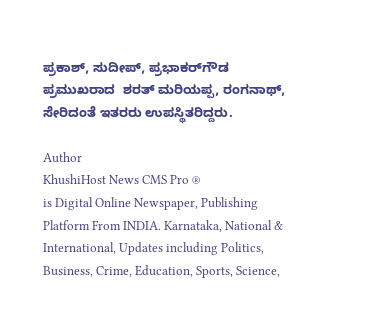ಪ್ರಕಾಶ್, ಸುದೀಪ್, ಪ್ರಭಾಕರ್‌ಗೌಡ  ಪ್ರಮುಖರಾದ  ಶರತ್ ಮರಿಯಪ್ಪ, ರಂಗನಾಥ್, ಸೇರಿದಂತೆ ಇತರರು ಉಪಸ್ಥಿತರಿದ್ದರು.

Author
KhushiHost News CMS Pro ®
is Digital Online Newspaper, Publishing Platform From INDIA. Karnataka, National & International, Updates including Politics, Business, Crime, Education, Sports, Science,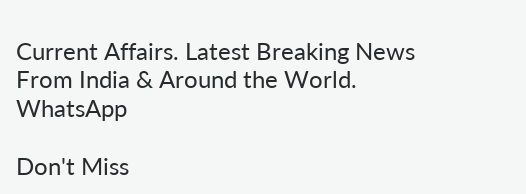Current Affairs. Latest Breaking News From India & Around the World.
WhatsApp

Don't Miss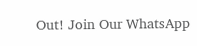Out! Join Our WhatsApp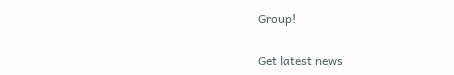Group!

Get latest news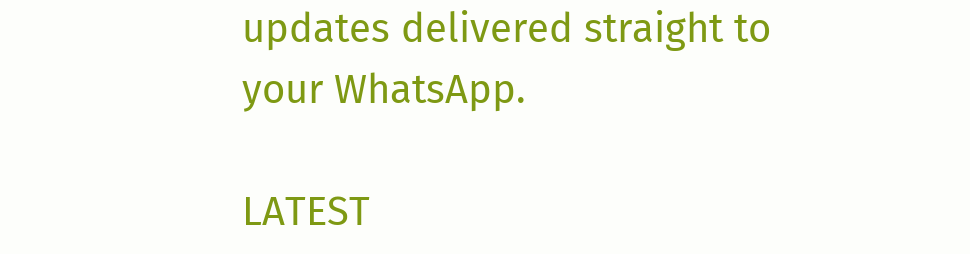updates delivered straight to your WhatsApp.

LATEST